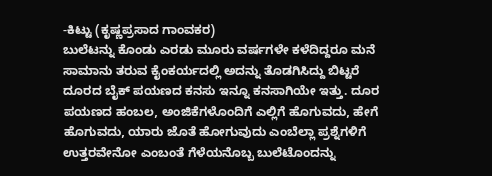-ಕಿಟ್ಟು (ಕೃಷ್ಣಪ್ರಸಾದ ಗಾಂವಕರ)
ಬುಲೆಟನ್ನು ಕೊಂಡು ಎರಡು ಮೂರು ವರ್ಷಗಳೇ ಕಳೆದಿದ್ದರೂ ಮನೆ ಸಾಮಾನು ತರುವ ಕೈಂಕರ್ಯದಲ್ಲಿ ಅದನ್ನು ತೊಡಗಿಸಿದ್ದು ಬಿಟ್ಟರೆ ದೂರದ ಬೈಕ್ ಪಯಣದ ಕನಸು ಇನ್ನೂ ಕನಸಾಗಿಯೇ ಇತ್ತು. ದೂರ ಪಯಣದ ಹಂಬಲ, ಅಂಜಿಕೆಗಳೊಂದಿಗೆ ಎಲ್ಲಿಗೆ ಹೊಗುವದು, ಹೇಗೆ ಹೊಗುವದು, ಯಾರು ಜೊತೆ ಹೋಗುವುದು ಎಂಬೆಲ್ಲಾ ಪ್ರಶ್ನೆಗಳಿಗೆ ಉತ್ತರವೇನೋ ಎಂಬಂತೆ ಗೆಳೆಯನೊಬ್ಬ ಬುಲೆಟೊಂದನ್ನು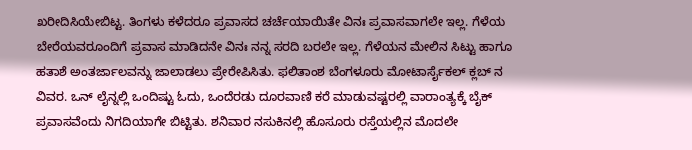ಖರೀದಿಸಿಯೇಬಿಟ್ಟ. ತಿಂಗಳು ಕಳೆದರೂ ಪ್ರವಾಸದ ಚರ್ಚೆಯಾಯಿತೇ ವಿನಃ ಪ್ರವಾಸವಾಗಲೇ ಇಲ್ಲ. ಗೆಳೆಯ ಬೇರೆಯವರೂಂದಿಗೆ ಪ್ರವಾಸ ಮಾಡಿದನೇ ವಿನಃ ನನ್ನ ಸರದಿ ಬರಲೇ ಇಲ್ಲ. ಗೆಳೆಯನ ಮೇಲಿನ ಸಿಟ್ಟು ಹಾಗೂ ಹತಾಶೆ ಅಂತರ್ಜಾಲವನ್ನು ಜಾಲಾಡಲು ಪ್ರೇರೇಪಿಸಿತು. ಫಲಿತಾಂಶ ಬೆಂಗಳೂರು ಮೋಟಾರ್ಸೈಕಲ್ ಕ್ಲಬ್ ನ ವಿವರ. ಒನ್ ಲೈನ್ನಲ್ಲಿ ಒಂದಿಷ್ಟು ಓದು, ಒಂದೆರಡು ದೂರವಾಣಿ ಕರೆ ಮಾಡುವಷ್ಟರಲ್ಲಿ ವಾರಾಂತ್ಯಕ್ಕೆ ಬೈಕ್ ಪ್ರವಾಸವೆಂದು ನಿಗದಿಯಾಗೇ ಬಿಟ್ಟಿತು. ಶನಿವಾರ ನಸುಕಿನಲ್ಲಿ ಹೊಸೂರು ರಸ್ತೆಯಲ್ಲಿನ ಮೊದಲೇ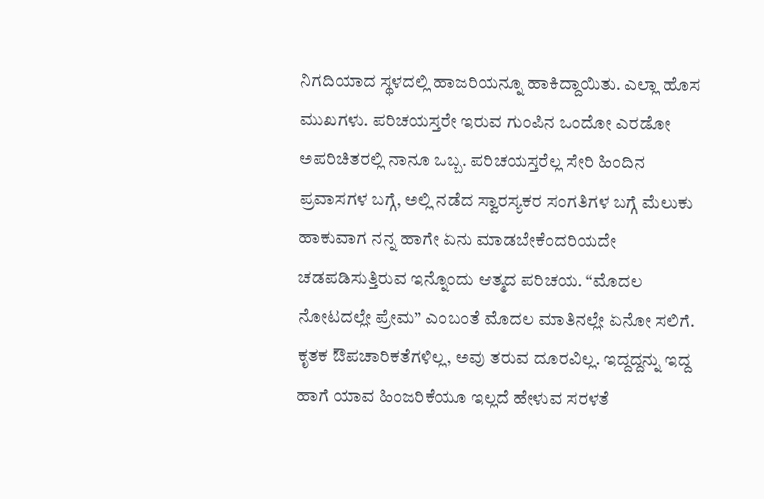ನಿಗದಿಯಾದ ಸ್ಥಳದಲ್ಲಿ ಹಾಜರಿಯನ್ನೂ ಹಾಕಿದ್ದಾಯಿತು. ಎಲ್ಲಾ ಹೊಸ ಮುಖಗಳು. ಪರಿಚಯಸ್ತರೇ ಇರುವ ಗುಂಪಿನ ಒಂದೋ ಎರಡೋ ಅಪರಿಚಿತರಲ್ಲಿ ನಾನೂ ಒಬ್ಬ. ಪರಿಚಯಸ್ತರೆಲ್ಲ ಸೇರಿ ಹಿಂದಿನ ಪ್ರವಾಸಗಳ ಬಗ್ಗೆ, ಅಲ್ಲಿ ನಡೆದ ಸ್ವಾರಸ್ಯಕರ ಸಂಗತಿಗಳ ಬಗ್ಗೆ ಮೆಲುಕು ಹಾಕುವಾಗ ನನ್ನ ಹಾಗೇ ಏನು ಮಾಡಬೇಕೆಂದರಿಯದೇ ಚಡಪಡಿಸುತ್ತಿರುವ ಇನ್ನೊಂದು ಆತ್ಮದ ಪರಿಚಯ. “ಮೊದಲ ನೋಟದಲ್ಲೇ ಪ್ರೇಮ” ಎಂಬಂತೆ ಮೊದಲ ಮಾತಿನಲ್ಲೇ ಏನೋ ಸಲಿಗೆ. ಕೃತಕ ಔಪಚಾರಿಕತೆಗಳಿಲ್ಲ, ಅವು ತರುವ ದೂರವಿಲ್ಲ. ಇದ್ದದ್ದನ್ನು ಇದ್ದ ಹಾಗೆ ಯಾವ ಹಿಂಜರಿಕೆಯೂ ಇಲ್ಲದೆ ಹೇಳುವ ಸರಳತೆ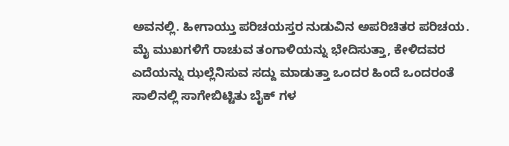ಅವನಲ್ಲಿ. ಹೀಗಾಯ್ತು ಪರಿಚಯಸ್ತರ ನುಡುವಿನ ಅಪರಿಚಿತರ ಪರಿಚಯ.
ಮೈ ಮುಖಗಳಿಗೆ ರಾಚುವ ತಂಗಾಳಿಯನ್ನು ಭೇದಿಸುತ್ತಾ, ಕೇಳಿದವರ ಎದೆಯನ್ನು ಝಲ್ಲೆನಿಸುವ ಸದ್ದು ಮಾಡುತ್ತಾ ಒಂದರ ಹಿಂದೆ ಒಂದರಂತೆ ಸಾಲಿನಲ್ಲಿ ಸಾಗೇಬಿಟ್ಟಿತು ಬೈಕ್ ಗಳ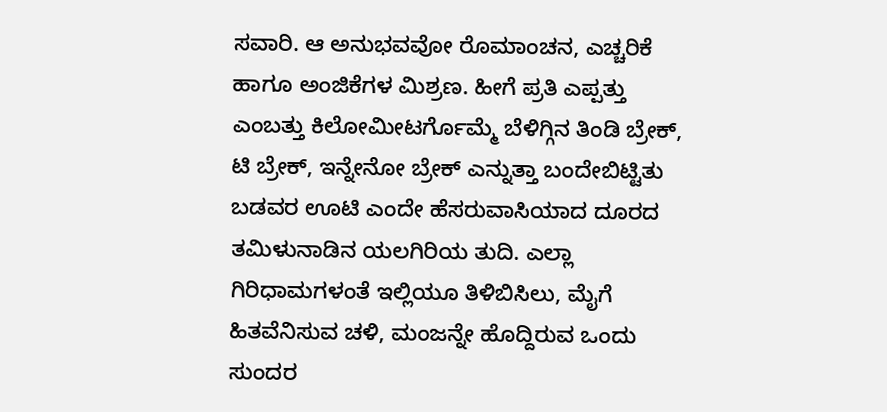ಸವಾರಿ. ಆ ಅನುಭವವೋ ರೊಮಾಂಚನ, ಎಚ್ಚರಿಕೆ ಹಾಗೂ ಅಂಜಿಕೆಗಳ ಮಿಶ್ರಣ. ಹೀಗೆ ಪ್ರತಿ ಎಪ್ಪತ್ತು ಎಂಬತ್ತು ಕಿಲೋಮೀಟರ್ಗೊಮ್ಮೆ ಬೆಳಿಗ್ಗಿನ ತಿಂಡಿ ಬ್ರೇಕ್, ಟಿ ಬ್ರೇಕ್, ಇನ್ನೇನೋ ಬ್ರೇಕ್ ಎನ್ನುತ್ತಾ ಬಂದೇಬಿಟ್ಟಿತು ಬಡವರ ಊಟಿ ಎಂದೇ ಹೆಸರುವಾಸಿಯಾದ ದೂರದ ತಮಿಳುನಾಡಿನ ಯಲಗಿರಿಯ ತುದಿ. ಎಲ್ಲಾ ಗಿರಿಧಾಮಗಳಂತೆ ಇಲ್ಲಿಯೂ ತಿಳಿಬಿಸಿಲು, ಮೈಗೆ ಹಿತವೆನಿಸುವ ಚಳಿ, ಮಂಜನ್ನೇ ಹೊದ್ದಿರುವ ಒಂದು ಸುಂದರ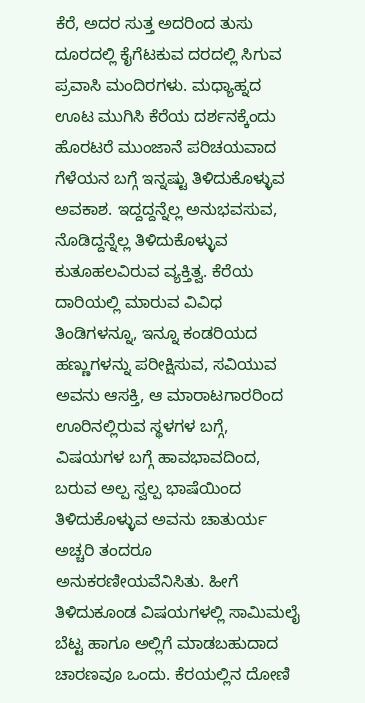ಕೆರೆ, ಅದರ ಸುತ್ತ ಅದರಿಂದ ತುಸು ದೂರದಲ್ಲಿ ಕೈಗೆಟಕುವ ದರದಲ್ಲಿ ಸಿಗುವ ಪ್ರವಾಸಿ ಮಂದಿರಗಳು. ಮಧ್ಯಾಹ್ನದ ಊಟ ಮುಗಿಸಿ ಕೆರೆಯ ದರ್ಶನಕ್ಕೆಂದು ಹೊರಟರೆ ಮುಂಜಾನೆ ಪರಿಚಯವಾದ ಗೆಳೆಯನ ಬಗ್ಗೆ ಇನ್ನಷ್ಟು ತಿಳಿದುಕೊಳ್ಳುವ ಅವಕಾಶ. ಇದ್ದದ್ದನ್ನೆಲ್ಲ ಅನುಭವಸುವ, ನೊಡಿದ್ದನ್ನೆಲ್ಲ ತಿಳಿದುಕೊಳ್ಳುವ ಕುತೂಹಲವಿರುವ ವ್ಯಕ್ತಿತ್ವ. ಕೆರೆಯ ದಾರಿಯಲ್ಲಿ ಮಾರುವ ವಿವಿಧ ತಿಂಡಿಗಳನ್ನೂ, ಇನ್ನೂ ಕಂಡರಿಯದ ಹಣ್ಣುಗಳನ್ನು ಪರೀಕ್ಷಿಸುವ, ಸವಿಯುವ ಅವನು ಆಸಕ್ತಿ, ಆ ಮಾರಾಟಗಾರರಿಂದ ಊರಿನಲ್ಲಿರುವ ಸ್ಥಳಗಳ ಬಗ್ಗೆ, ವಿಷಯಗಳ ಬಗ್ಗೆ ಹಾವಭಾವದಿಂದ, ಬರುವ ಅಲ್ಪ ಸ್ವಲ್ಪ ಭಾಷೆಯಿಂದ ತಿಳಿದುಕೊಳ್ಳುವ ಅವನು ಚಾತುರ್ಯ ಅಚ್ಚರಿ ತಂದರೂ ಅನುಕರಣೀಯವೆನಿಸಿತು. ಹೀಗೆ ತಿಳಿದುಕೂಂಡ ವಿಷಯಗಳಲ್ಲಿ ಸಾಮಿಮಲೈ ಬೆಟ್ಟ ಹಾಗೂ ಅಲ್ಲಿಗೆ ಮಾಡಬಹುದಾದ ಚಾರಣವೂ ಒಂದು. ಕೆರಯಲ್ಲಿನ ದೋಣಿ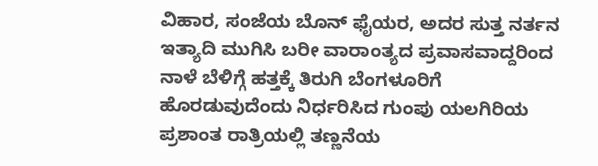ವಿಹಾರ, ಸಂಜೆಯ ಬೊನ್ ಫೈಯರ, ಅದರ ಸುತ್ತ ನರ್ತನ ಇತ್ಯಾದಿ ಮುಗಿಸಿ ಬರೀ ವಾರಾಂತ್ಯದ ಪ್ರವಾಸವಾದ್ದರಿಂದ ನಾಳೆ ಬೆಳಿಗ್ಗೆ ಹತ್ತಕ್ಕೆ ತಿರುಗಿ ಬೆಂಗಳೂರಿಗೆ ಹೊರಡುವುದೆಂದು ನಿರ್ಧರಿಸಿದ ಗುಂಪು ಯಲಗಿರಿಯ ಪ್ರಶಾಂತ ರಾತ್ರಿಯಲ್ಲಿ ತಣ್ಣನೆಯ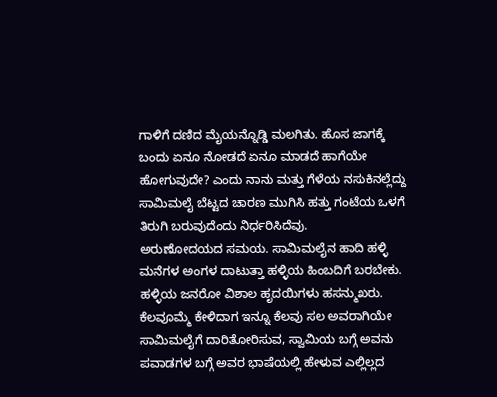ಗಾಳಿಗೆ ದಣಿದ ಮೈಯನ್ನೊಡ್ಡಿ ಮಲಗಿತು. ಹೊಸ ಜಾಗಕ್ಕೆ ಬಂದು ಏನೂ ನೋಡದೆ ಏನೂ ಮಾಡದೆ ಹಾಗೆಯೇ ಹೋಗುವುದೇ? ಎಂದು ನಾನು ಮತ್ತು ಗೆಳೆಯ ನಸುಕಿನಲ್ಲೆದ್ದು ಸಾಮಿಮಲೈ ಬೆಟ್ಟದ ಚಾರಣ ಮುಗಿಸಿ ಹತ್ತು ಗಂಟೆಯ ಒಳಗೆ ತಿರುಗಿ ಬರುವುದೆಂದು ನಿರ್ಧರಿಸಿದೆವು.
ಅರುಣೋದಯದ ಸಮಯ. ಸಾಮಿಮಲೈನ ಹಾದಿ ಹಳ್ಳಿ ಮನೆಗಳ ಅಂಗಳ ದಾಟುತ್ತಾ ಹಳ್ಳಿಯ ಹಿಂಬದಿಗೆ ಬರಬೇಕು. ಹಳ್ಳಿಯ ಜನರೋ ವಿಶಾಲ ಹೃದಯಿಗಳು ಹಸನ್ಮುಖರು. ಕೆಲವೂಮ್ಮೆ ಕೇಳಿದಾಗ ಇನ್ನೂ ಕೆಲವು ಸಲ ಅವರಾಗಿಯೇ ಸಾಮಿಮಲೈಗೆ ದಾರಿತೋರಿಸುವ, ಸ್ವಾಮಿಯ ಬಗ್ಗೆ ಅವನು ಪವಾಡಗಳ ಬಗ್ಗೆ ಅವರ ಭಾಷೆಯಲ್ಲಿ ಹೇಳುವ ಎಲ್ಲಿಲ್ಲದ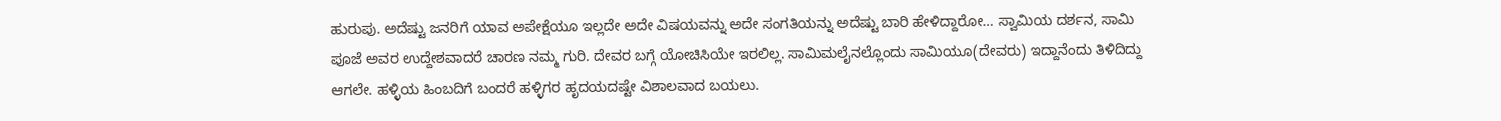ಹುರುಪು. ಅದೆಷ್ಟು ಜನರಿಗೆ ಯಾವ ಅಪೇಕ್ಷೆಯೂ ಇಲ್ಲದೇ ಅದೇ ವಿಷಯವನ್ನು ಅದೇ ಸಂಗತಿಯನ್ನು ಅದೆಷ್ಟು ಬಾರಿ ಹೇಳಿದ್ದಾರೋ… ಸ್ವಾಮಿಯ ದರ್ಶನ, ಸಾಮಿ ಪೂಜೆ ಅವರ ಉದ್ದೇಶವಾದರೆ ಚಾರಣ ನಮ್ಮ ಗುರಿ. ದೇವರ ಬಗ್ಗೆ ಯೋಚಿಸಿಯೇ ಇರಲಿಲ್ಲ. ಸಾಮಿಮಲೈನಲ್ಲೊಂದು ಸಾಮಿಯೂ(ದೇವರು) ಇದ್ದಾನೆಂದು ತಿಳಿದಿದ್ದು ಆಗಲೇ. ಹಳ್ಳಿಯ ಹಿಂಬದಿಗೆ ಬಂದರೆ ಹಳ್ಳಿಗರ ಹೃದಯದಷ್ಟೇ ವಿಶಾಲವಾದ ಬಯಲು.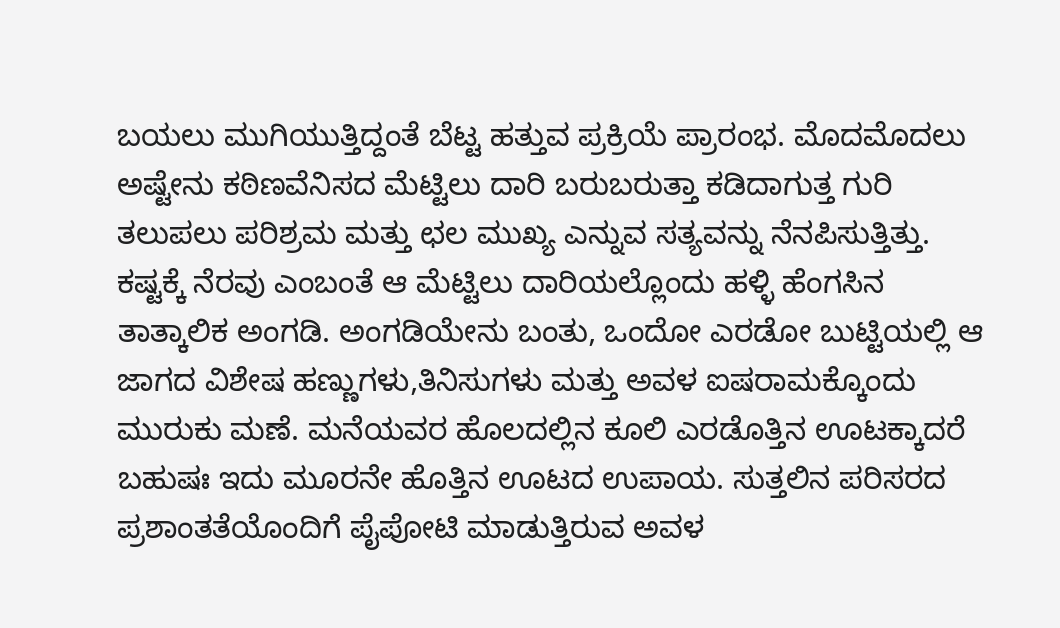ಬಯಲು ಮುಗಿಯುತ್ತಿದ್ದಂತೆ ಬೆಟ್ಟ ಹತ್ತುವ ಪ್ರಕ್ರಿಯೆ ಪ್ರಾರಂಭ. ಮೊದಮೊದಲು ಅಷ್ಟೇನು ಕಠಿಣವೆನಿಸದ ಮೆಟ್ಟಿಲು ದಾರಿ ಬರುಬರುತ್ತಾ ಕಡಿದಾಗುತ್ತ ಗುರಿ ತಲುಪಲು ಪರಿಶ್ರಮ ಮತ್ತು ಛಲ ಮುಖ್ಯ ಎನ್ನುವ ಸತ್ಯವನ್ನು ನೆನಪಿಸುತ್ತಿತ್ತು. ಕಷ್ಟಕ್ಕೆ ನೆರವು ಎಂಬಂತೆ ಆ ಮೆಟ್ಟಿಲು ದಾರಿಯಲ್ಲೊಂದು ಹಳ್ಳಿ ಹೆಂಗಸಿನ ತಾತ್ಕಾಲಿಕ ಅಂಗಡಿ. ಅಂಗಡಿಯೇನು ಬಂತು, ಒಂದೋ ಎರಡೋ ಬುಟ್ಟಿಯಲ್ಲಿ ಆ ಜಾಗದ ವಿಶೇಷ ಹಣ್ಣುಗಳು,ತಿನಿಸುಗಳು ಮತ್ತು ಅವಳ ಐಷರಾಮಕ್ಕೊಂದು ಮುರುಕು ಮಣೆ. ಮನೆಯವರ ಹೊಲದಲ್ಲಿನ ಕೂಲಿ ಎರಡೊತ್ತಿನ ಊಟಕ್ಕಾದರೆ ಬಹುಷಃ ಇದು ಮೂರನೇ ಹೊತ್ತಿನ ಊಟದ ಉಪಾಯ. ಸುತ್ತಲಿನ ಪರಿಸರದ ಪ್ರಶಾಂತತೆಯೊಂದಿಗೆ ಪೈಪೋಟಿ ಮಾಡುತ್ತಿರುವ ಅವಳ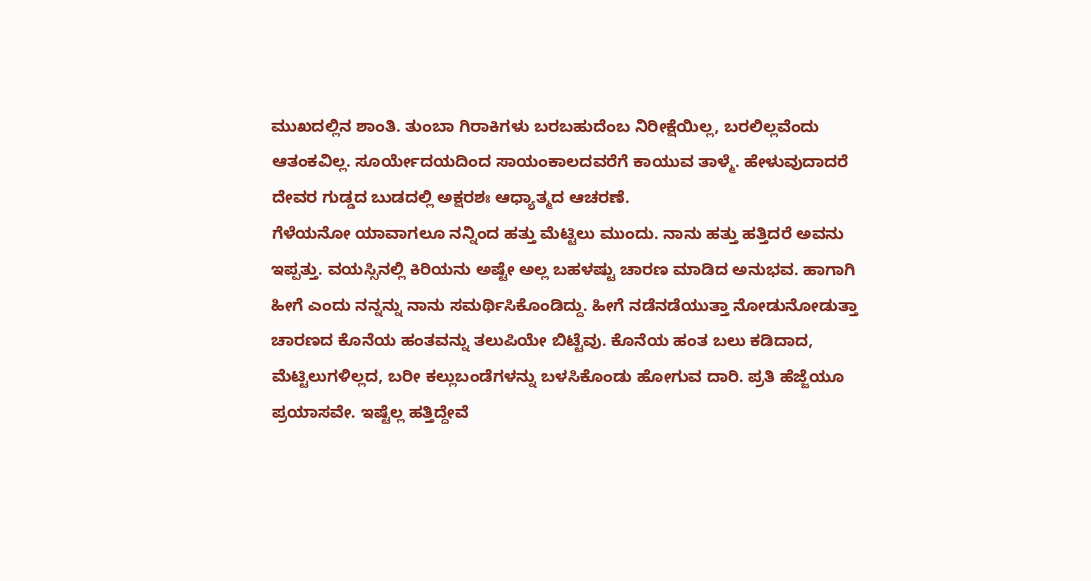ಮುಖದಲ್ಲಿನ ಶಾಂತಿ. ತುಂಬಾ ಗಿರಾಕಿಗಳು ಬರಬಹುದೆಂಬ ನಿರೀಕ್ಷೆಯಿಲ್ಲ, ಬರಲಿಲ್ಲವೆಂದು ಆತಂಕವಿಲ್ಲ. ಸೂರ್ಯೇದಯದಿಂದ ಸಾಯಂಕಾಲದವರೆಗೆ ಕಾಯುವ ತಾಳ್ಮೆ. ಹೇಳುವುದಾದರೆ ದೇವರ ಗುಡ್ಡದ ಬುಡದಲ್ಲಿ ಅಕ್ಷರಶಃ ಆಧ್ಯಾತ್ಮದ ಆಚರಣೆ.
ಗೆಳೆಯನೋ ಯಾವಾಗಲೂ ನನ್ನಿಂದ ಹತ್ತು ಮೆಟ್ಟಿಲು ಮುಂದು. ನಾನು ಹತ್ತು ಹತ್ತಿದರೆ ಅವನು ಇಪ್ಪತ್ತು. ವಯಸ್ಸಿನಲ್ಲಿ ಕಿರಿಯನು ಅಷ್ಟೇ ಅಲ್ಲ ಬಹಳಷ್ಟು ಚಾರಣ ಮಾಡಿದ ಅನುಭವ. ಹಾಗಾಗಿ ಹೀಗೆ ಎಂದು ನನ್ನನ್ನು ನಾನು ಸಮರ್ಥಿಸಿಕೊಂಡಿದ್ದು. ಹೀಗೆ ನಡೆನಡೆಯುತ್ತಾ ನೋಡುನೋಡುತ್ತಾ ಚಾರಣದ ಕೊನೆಯ ಹಂತವನ್ನು ತಲುಪಿಯೇ ಬಿಟ್ಟೆವು. ಕೊನೆಯ ಹಂತ ಬಲು ಕಡಿದಾದ, ಮೆಟ್ಟಿಲುಗಳಿಲ್ಲದ, ಬರೀ ಕಲ್ಲುಬಂಡೆಗಳನ್ನು ಬಳಸಿಕೊಂಡು ಹೋಗುವ ದಾರಿ. ಪ್ರತಿ ಹೆಜ್ಜೆಯೂ ಪ್ರಯಾಸವೇ. ಇಷ್ಟೆಲ್ಲ ಹತ್ತಿದ್ದೇವೆ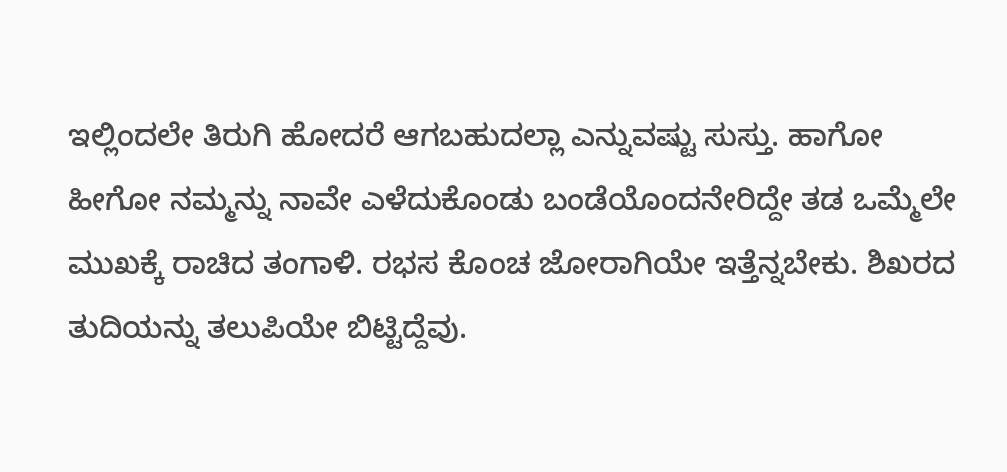ಇಲ್ಲಿಂದಲೇ ತಿರುಗಿ ಹೋದರೆ ಆಗಬಹುದಲ್ಲಾ ಎನ್ನುವಷ್ಟು ಸುಸ್ತು. ಹಾಗೋ ಹೀಗೋ ನಮ್ಮನ್ನು ನಾವೇ ಎಳೆದುಕೊಂಡು ಬಂಡೆಯೊಂದನೇರಿದ್ದೇ ತಡ ಒಮ್ಮೆಲೇ ಮುಖಕ್ಕೆ ರಾಚಿದ ತಂಗಾಳಿ. ರಭಸ ಕೊಂಚ ಜೋರಾಗಿಯೇ ಇತ್ತೆನ್ನಬೇಕು. ಶಿಖರದ ತುದಿಯನ್ನು ತಲುಪಿಯೇ ಬಿಟ್ಟಿದ್ದೆವು.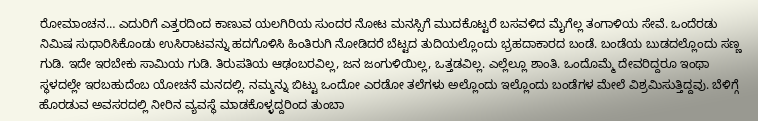ರೋಮಾಂಚನ… ಎದುರಿಗೆ ಎತ್ತರದಿಂದ ಕಾಣುವ ಯಲಗಿರಿಯ ಸುಂದರ ನೋಟ ಮನಸ್ಸಿಗೆ ಮುದಕೊಟ್ಟರೆ ಬಸವಳಿದ ಮೈಗೆಲ್ಲ ತಂಗಾಳಿಯ ಸೇವೆ. ಒಂದೆರಡು ನಿಮಿಷ ಸುಧಾರಿಸಿಕೊಂಡು ಉಸಿರಾಟವನ್ನು ಹದಗೊಳಿಸಿ ಹಿಂತಿರುಗಿ ನೋಡಿದರೆ ಬೆಟ್ಟದ ತುದಿಯಲ್ಲೊಂದು ಭ್ರಹದಾಕಾರದ ಬಂಡೆ. ಬಂಡೆಯ ಬುಡದಲ್ಲೊಂದು ಸಣ್ಣ ಗುಡಿ. ಇದೇ ಇರಬೇಕು ಸಾಮಿಯ ಗುಡಿ. ತಿರುಪತಿಯ ಆಢಂಬರವಿಲ್ಲ, ಜನ ಜಂಗುಳಿಯಿಲ್ಲ, ಒತ್ತಡವಿಲ್ಲ. ಎಲ್ಲೆಲ್ಲೂ ಶಾಂತಿ. ಒಂದೊಮ್ಮೆ ದೇವರಿದ್ದರೂ ಇಂಥಾ ಸ್ಥಳದಲ್ಲೇ ಇರಬಹುದೆಂಬ ಯೋಚನೆ ಮನದಲ್ಲಿ. ನಮ್ಮನ್ನು ಬಿಟ್ಟು ಒಂದೋ ಎರಡೋ ತಲೆಗಳು ಅಲ್ಲೊಂದು ಇಲ್ಲೊಂದು ಬಂಡೆಗಳ ಮೇಲೆ ವಿಶ್ರಮಿಸುತ್ತಿದ್ದವು. ಬೆಳಿಗ್ಗೆ ಹೊರಡುವ ಅವಸರದಲ್ಲಿ ನೀರಿನ ವ್ಯವಸ್ಥೆ ಮಾಡಕೊಳ್ಳದ್ದರಿಂದ ತುಂಬಾ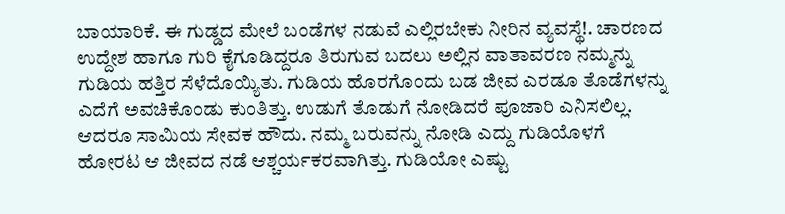ಬಾಯಾರಿಕೆ. ಈ ಗುಡ್ಡದ ಮೇಲೆ ಬಂಡೆಗಳ ನಡುವೆ ಎಲ್ಲಿರಬೇಕು ನೀರಿನ ವ್ಯವಸ್ಥೆ!. ಚಾರಣದ ಉದ್ದೇಶ ಹಾಗೂ ಗುರಿ ಕೈಗೂಡಿದ್ದರೂ ತಿರುಗುವ ಬದಲು ಅಲ್ಲಿನ ವಾತಾವರಣ ನಮ್ಮನ್ನು ಗುಡಿಯ ಹತ್ತಿರ ಸೆಳೆದೊಯ್ಯಿತು. ಗುಡಿಯ ಹೊರಗೊಂದು ಬಡ ಜೀವ ಎರಡೂ ತೊಡೆಗಳನ್ನು ಎದೆಗೆ ಅವಚಿಕೊಂಡು ಕುಂತಿತ್ತು. ಉಡುಗೆ ತೊಡುಗೆ ನೋಡಿದರೆ ಪೂಜಾರಿ ಎನಿಸಲಿಲ್ಲ. ಆದರೂ ಸಾಮಿಯ ಸೇವಕ ಹೌದು. ನಮ್ಮ ಬರುವನ್ನು ನೋಡಿ ಎದ್ದು ಗುಡಿಯೊಳಗೆ ಹೋರಟ ಆ ಜೀವದ ನಡೆ ಆಶ್ಚರ್ಯಕರವಾಗಿತ್ತು. ಗುಡಿಯೋ ಎಷ್ಟು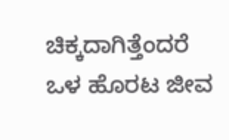ಚಿಕ್ಕದಾಗಿತ್ತೆಂದರೆ ಒಳ ಹೊರಟ ಜೀವ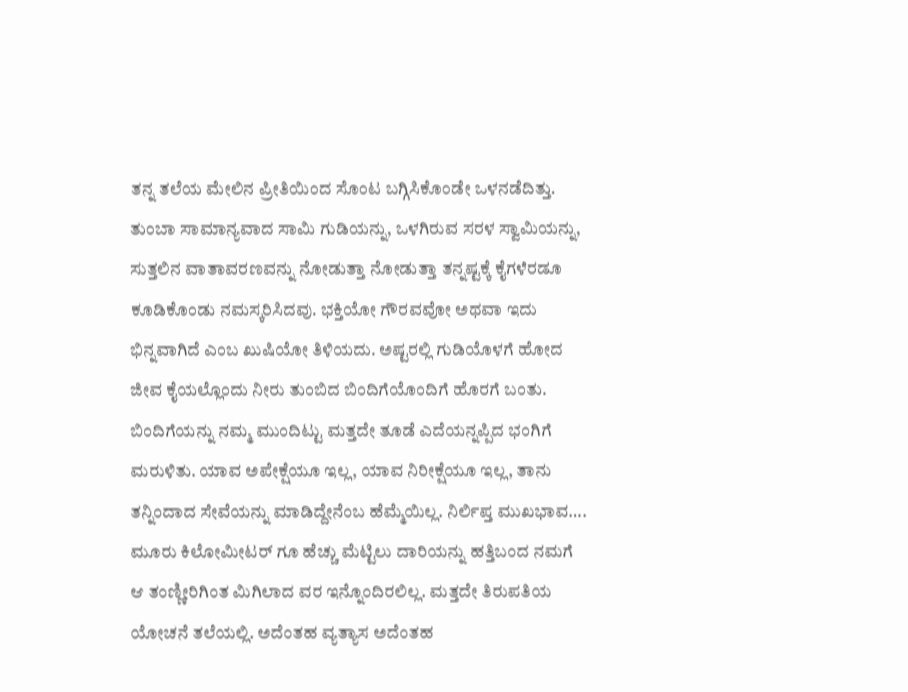ತನ್ನ ತಲೆಯ ಮೇಲಿನ ಪ್ರೀತಿಯಿಂದ ಸೊಂಟ ಬಗ್ಗಿಸಿಕೊಂಡೇ ಒಳನಡೆದಿತ್ತು. ತುಂಬಾ ಸಾಮಾನ್ಯವಾದ ಸಾಮಿ ಗುಡಿಯನ್ನು, ಒಳಗಿರುವ ಸರಳ ಸ್ವಾಮಿಯನ್ನು, ಸುತ್ತಲಿನ ವಾತಾವರಣವನ್ನು ನೋಡುತ್ತಾ ನೋಡುತ್ತಾ ತನ್ನಷ್ಟಕ್ಕೆ ಕೈಗಳೆರಡೂ ಕೂಡಿಕೊಂಡು ನಮಸ್ಕರಿಸಿದವು. ಭಕ್ತಿಯೋ ಗೌರವವೋ ಅಥವಾ ಇದು ಭಿನ್ನವಾಗಿದೆ ಎಂಬ ಖುಷಿಯೋ ತಿಳಿಯದು. ಅಷ್ಟರಲ್ಲಿ ಗುಡಿಯೊಳಗೆ ಹೋದ ಜೀವ ಕೈಯಲ್ಲೊಂದು ನೀರು ತುಂಬಿದ ಬಿಂದಿಗೆಯೊಂದಿಗೆ ಹೊರಗೆ ಬಂತು. ಬಿಂದಿಗೆಯನ್ನು ನಮ್ಮ ಮುಂದಿಟ್ಟು ಮತ್ತದೇ ತೂಡೆ ಎದೆಯನ್ನಪ್ಪಿದ ಭಂಗಿಗೆ ಮರುಳಿತು. ಯಾವ ಅಪೇಕ್ಷೆಯೂ ಇಲ್ಲ, ಯಾವ ನಿರೀಕ್ಷೆಯೂ ಇಲ್ಲ, ತಾನು ತನ್ನಿಂದಾದ ಸೇವೆಯನ್ನು ಮಾಡಿದ್ದೇನೆಂಬ ಹೆಮ್ಮೆಯಿಲ್ಲ. ನಿರ್ಲಿಪ್ತ ಮುಖಭಾವ…. ಮೂರು ಕಿಲೋಮೀಟರ್ ಗೂ ಹೆಚ್ಚು ಮೆಟ್ಟಿಲು ದಾರಿಯನ್ನು ಹತ್ತಿಬಂದ ನಮಗೆ ಆ ತಂಣ್ಣೀರಿಗಿಂತ ಮಿಗಿಲಾದ ವರ ಇನ್ನೊಂದಿರಲಿಲ್ಲ. ಮತ್ತದೇ ತಿರುಪತಿಯ ಯೋಚನೆ ತಲೆಯಲ್ಲಿ. ಅದೆಂತಹ ವ್ಯತ್ಯಾಸ ಅದೆಂತಹ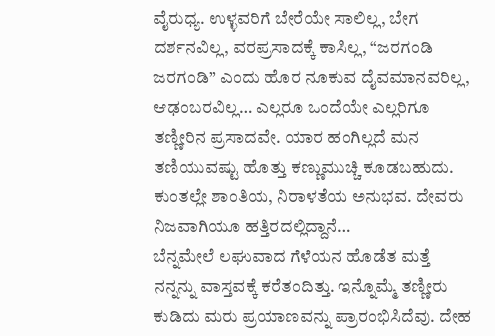ವೈರುಧ್ಯ. ಉಳ್ಳವರಿಗೆ ಬೇರೆಯೇ ಸಾಲಿಲ್ಲ, ಬೇಗ ದರ್ಶನವಿಲ್ಲ, ವರಪ್ರಸಾದಕ್ಕೆ ಕಾಸಿಲ್ಲ, “ಜರಗಂಡಿ ಜರಗಂಡಿ” ಎಂದು ಹೊರ ನೂಕುವ ದೈವಮಾನವರಿಲ್ಲ, ಆಢಂಬರವಿಲ್ಲ… ಎಲ್ಲರೂ ಒಂದೆಯೇ ಎಲ್ಲರಿಗೂ ತಣ್ಣೀರಿನ ಪ್ರಸಾದವೇ. ಯಾರ ಹಂಗಿಲ್ಲದೆ ಮನ ತಣಿಯುವಷ್ಟು ಹೊತ್ತು ಕಣ್ಣುಮುಚ್ಚಿ ಕೂಡಬಹುದು. ಕುಂತಲ್ಲೇ ಶಾಂತಿಯ, ನಿರಾಳತೆಯ ಅನುಭವ. ದೇವರು ನಿಜವಾಗಿಯೂ ಹತ್ತಿರದಲ್ಲಿದ್ದಾನೆ…
ಬೆನ್ನಮೇಲೆ ಲಘುವಾದ ಗೆಳೆಯನ ಹೊಡೆತ ಮತ್ತೆ ನನ್ನನ್ನು ವಾಸ್ತವಕ್ಕೆ ಕರೆತಂದಿತ್ತು. ಇನ್ನೊಮ್ಮೆ ತಣ್ಣೀರು ಕುಡಿದು ಮರು ಪ್ರಯಾಣವನ್ನು ಪ್ರಾರಂಭಿಸಿದೆವು. ದೇಹ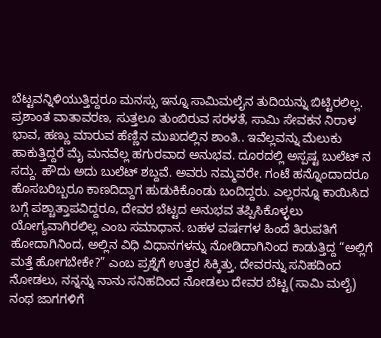ಬೆಟ್ಟವನ್ನಿಳಿಯುತ್ತಿದ್ದರೂ ಮನಸ್ಸು ಇನ್ನೂ ಸಾಮಿಮಲೈನ ತುದಿಯನ್ನು ಬಿಟ್ಟಿರಲಿಲ್ಲ. ಪ್ರಶಾಂತ ವಾತಾವರಣ, ಸುತ್ತಲೂ ತುಂಬಿರುವ ಸರಳತೆ, ಸಾಮಿ ಸೇವಕನ ನಿರಾಳ ಭಾವ, ಹಣ್ಣು ಮಾರುವ ಹೆಣ್ಣಿನ ಮುಖದಲ್ಲಿನ ಶಾಂತಿ.. ಇವೆಲ್ಲವನ್ನು ಮೆಲುಕು ಹಾಕುತ್ತಿದ್ದರೆ ಮೈ ಮನವೆಲ್ಲ ಹಗುರವಾದ ಅನುಭವ. ದೂರದಲ್ಲಿ ಅಸ್ಪಷ್ಟ ಬುಲೆಟ್ ನ ಸದ್ದು. ಹೌದು ಅದು ಬುಲೆಟ್ ಶಬ್ದವೆ. ಅವರು ನಮ್ಮವರೇ. ಗಂಟೆ ಹನ್ನೊಂದಾದರೂ ಹೊಸಬರಿಬ್ಬರೂ ಕಾಣದಿದ್ದಾಗ ಹುಡುಕಿಕೊಂಡು ಬಂದಿದ್ದರು. ಎಲ್ಲರನ್ನೂ ಕಾಯಿಸಿದ ಬಗ್ಗೆ ಪಶ್ಚಾತ್ತಾಪವಿದ್ದರೂ, ದೇವರ ಬೆಟ್ಟದ ಅನುಭವ ತಪ್ಪಿಸಿಕೊಳ್ಳಲು ಯೋಗ್ಯವಾಗಿರಲಿಲ್ಲ ಎಂಬ ಸಮಾಧಾನ. ಬಹಳ ವರ್ಷಗಳ ಹಿಂದೆ ತಿರುಪತಿಗೆ ಹೋದಾಗಿನಿಂದ, ಅಲ್ಲಿನ ವಿಧಿ ವಿಧಾನಗಳನ್ನು ನೋಡಿದಾಗಿನಿಂದ ಕಾಡುತ್ತಿದ್ದ “ಅಲ್ಲಿಗೆ ಮತ್ತೆ ಹೋಗಬೇಕೇ?” ಎಂಬ ಪ್ರಶ್ನೆಗೆ ಉತ್ತರ ಸಿಕ್ಕಿತ್ತು. ದೇವರನ್ನು ಸನಿಹದಿಂದ ನೋಡಲು, ನನ್ನನ್ನು ನಾನು ಸನಿಹದಿಂದ ನೋಡಲು ದೇವರ ಬೆಟ್ಟ(ಸಾಮಿ ಮಲೈ) ನಂಥ ಜಾಗಗಳಿಗೆ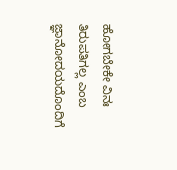ಹೋಗಬೇಕೇ ವಿನಃ ತಿರುಪತಿಗಲ್ಲ ಎಂಬ ಜ್ಞಾನೋದಯದೊಂದಿಗೆ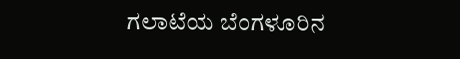ಗಲಾಟೆಯ ಬೆಂಗಳೂರಿನ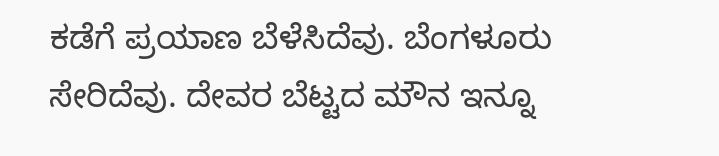ಕಡೆಗೆ ಪ್ರಯಾಣ ಬೆಳೆಸಿದೆವು. ಬೆಂಗಳೂರು ಸೇರಿದೆವು. ದೇವರ ಬೆಟ್ಟದ ಮೌನ ಇನ್ನೂ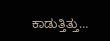ಕಾಡುತ್ತಿತ್ತು…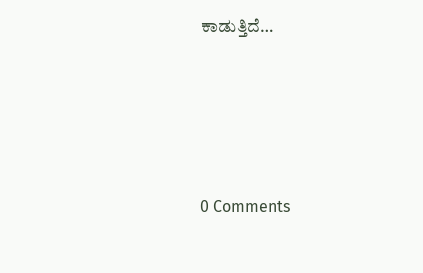ಕಾಡುತ್ತಿದೆ…






0 Comments